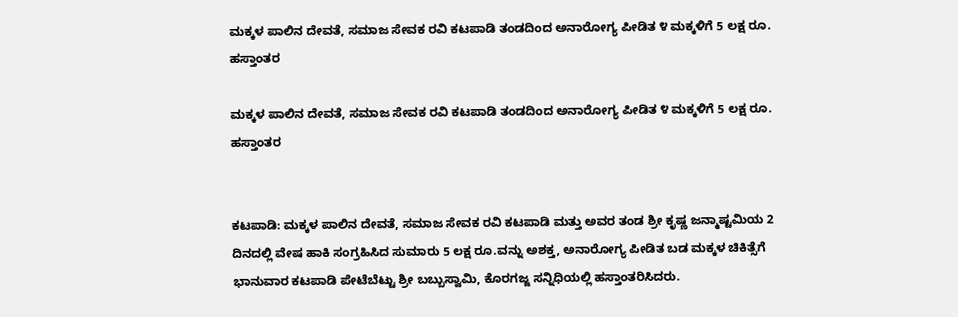ಮಕ್ಕಳ ಪಾಲಿನ ದೇವತೆ, ಸಮಾಜ ಸೇವಕ ರವಿ ಕಟಪಾಡಿ ತಂಡದಿಂದ ಅನಾರೋಗ್ಯ ಪೀಡಿತ ೪ ಮಕ್ಕಳಿಗೆ 5 ಲಕ್ಷ ರೂ. ಹಸ್ತಾಂತರ

ಮಕ್ಕಳ ಪಾಲಿನ ದೇವತೆ, ಸಮಾಜ ಸೇವಕ ರವಿ ಕಟಪಾಡಿ ತಂಡದಿಂದ ಅನಾರೋಗ್ಯ ಪೀಡಿತ ೪ ಮಕ್ಕಳಿಗೆ 5 ಲಕ್ಷ ರೂ. ಹಸ್ತಾಂತರ


ಕಟಪಾಡಿ: ಮಕ್ಕಳ ಪಾಲಿನ ದೇವತೆ, ಸಮಾಜ ಸೇವಕ ರವಿ ಕಟಪಾಡಿ ಮತ್ತು ಅವರ ತಂಡ ಶ್ರೀ ಕೃಷ್ಣ ಜನ್ಮಾಷ್ಟಮಿಯ 2 ದಿನದಲ್ಲಿ ವೇಷ ಹಾಕಿ ಸಂಗ್ರಹಿಸಿದ ಸುಮಾರು 5 ಲಕ್ಷ ರೂ.ವನ್ನು ಅಶಕ್ತ, ಅನಾರೋಗ್ಯ ಪೀಡಿತ ಬಡ ಮಕ್ಕಳ ಚಿಕಿತ್ಸೆಗೆ ಭಾನುವಾರ ಕಟಪಾಡಿ ಪೇಟೆಬೆಟ್ಟು ಶ್ರೀ ಬಬ್ಬುಸ್ವಾಮಿ, ಕೊರಗಜ್ಜ ಸನ್ನಿಧಿಯಲ್ಲಿ ಹಸ್ತಾಂತರಿಸಿದರು.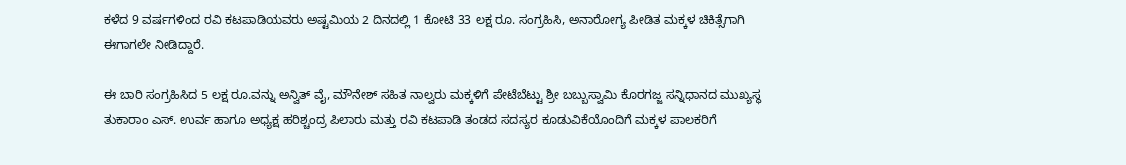ಕಳೆದ 9 ವರ್ಷಗಳಿಂದ ರವಿ ಕಟಪಾಡಿಯವರು ಅಷ್ಟಮಿಯ 2 ದಿನದಲ್ಲಿ 1 ಕೋಟಿ 33 ಲಕ್ಷ ರೂ. ಸಂಗ್ರಹಿಸಿ, ಅನಾರೋಗ್ಯ ಪೀಡಿತ ಮಕ್ಕಳ ಚಿಕಿತ್ಸೆಗಾಗಿ ಈಗಾಗಲೇ ನೀಡಿದ್ದಾರೆ.

ಈ ಬಾರಿ ಸಂಗ್ರಹಿಸಿದ 5 ಲಕ್ಷ ರೂ.ವನ್ನು ಅನ್ವಿತ್ ವೈ, ಮೌನೇಶ್ ಸಹಿತ ನಾಲ್ವರು ಮಕ್ಕಳಿಗೆ ಪೇಟೆಬೆಟ್ಟು ಶ್ರೀ ಬಬ್ಬುಸ್ವಾಮಿ ಕೊರಗಜ್ಜ ಸನ್ನಿಧಾನದ ಮುಖ್ಯಸ್ಥ ತುಕಾರಾಂ ಎಸ್. ಉರ್ವ ಹಾಗೂ ಅಧ್ಯಕ್ಷ ಹರಿಶ್ಚಂದ್ರ ಪಿಲಾರು ಮತ್ತು ರವಿ ಕಟಪಾಡಿ ತಂಡದ ಸದಸ್ಯರ ಕೂಡುವಿಕೆಯೊಂದಿಗೆ ಮಕ್ಕಳ ಪಾಲಕರಿಗೆ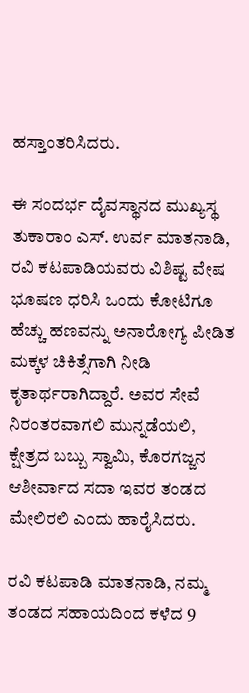ಹಸ್ತಾಂತರಿಸಿದರು.

ಈ ಸಂದರ್ಭ ದೈವಸ್ಥಾನದ ಮುಖ್ಯಸ್ಥ ತುಕಾರಾಂ ಎಸ್. ಉರ್ವ ಮಾತನಾಡಿ, ರವಿ ಕಟಪಾಡಿಯವರು ವಿಶಿಷ್ಟ ವೇಷ ಭೂಷಣ ಧರಿಸಿ ಒಂದು ಕೋಟಿಗೂ ಹೆಚ್ಚು ಹಣವನ್ನು ಅನಾರೋಗ್ಯ ಪೀಡಿತ ಮಕ್ಕಳ ಚಿಕಿತ್ಸೆಗಾಗಿ ನೀಡಿ ಕೃತಾರ್ಥರಾಗಿದ್ದಾರೆ. ಅವರ ಸೇವೆ ನಿರಂತರವಾಗಲಿ ಮುನ್ನಡೆಯಲಿ, ಕ್ಷೇತ್ರದ ಬಬ್ಬು ಸ್ವಾಮಿ, ಕೊರಗಜ್ಜನ ಆಶೀರ್ವಾದ ಸದಾ ಇವರ ತಂಡದ ಮೇಲಿರಲಿ ಎಂದು ಹಾರೈಸಿದರು.

ರವಿ ಕಟಪಾಡಿ ಮಾತನಾಡಿ, ನಮ್ಮ ತಂಡದ ಸಹಾಯದಿಂದ ಕಳೆದ 9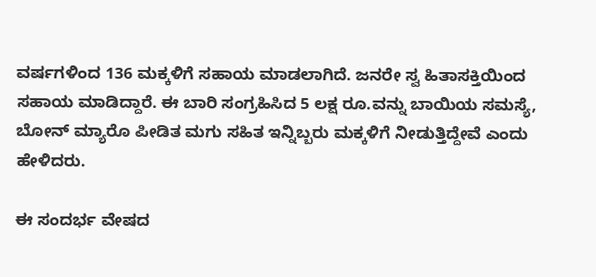ವರ್ಷಗಳಿಂದ 136 ಮಕ್ಕಳಿಗೆ ಸಹಾಯ ಮಾಡಲಾಗಿದೆ. ಜನರೇ ಸ್ವ ಹಿತಾಸಕ್ತಿಯಿಂದ ಸಹಾಯ ಮಾಡಿದ್ದಾರೆ. ಈ ಬಾರಿ ಸಂಗ್ರಹಿಸಿದ 5 ಲಕ್ಷ ರೂ.ವನ್ನು ಬಾಯಿಯ ಸಮಸ್ಯೆ, ಬೋನ್ ಮ್ಯಾರೊ ಪೀಡಿತ ಮಗು ಸಹಿತ ಇನ್ನಿಬ್ಬರು ಮಕ್ಕಳಿಗೆ ನೀಡುತ್ತಿದ್ದೇವೆ ಎಂದು ಹೇಳಿದರು.

ಈ ಸಂದರ್ಭ ವೇಷದ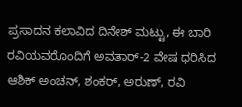ಪ್ರಸಾದನ ಕಲಾವಿದ ದಿನೇಶ್ ಮಟ್ಟು, ಈ ಬಾರಿ ರವಿಯವರೊಂದಿಗೆ ಅವತಾರ್-2 ವೇಷ ಧರಿಸಿದ ಆಶಿಕ್ ಅಂಚನ್, ಶಂಕರ್, ಅರುಣ್, ರವಿ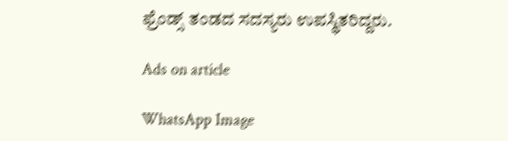ಫ್ರೆಂಡ್ಸ್ ತಂಡದ ಸದಸ್ಯರು ಉಪಸ್ಥಿತರಿದ್ದರು.

Ads on article

WhatsApp Image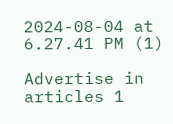2024-08-04 at 6.27.41 PM (1)

Advertise in articles 1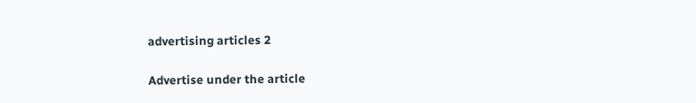advertising articles 2

Advertise under the article